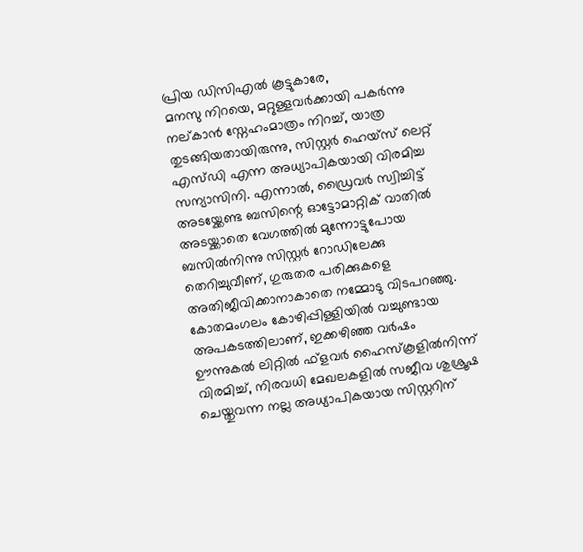പ്രിയ ഡിസിഎൽ കൂട്ടുകാരേ,
മനസു നിറയെ, മറ്റുള്ളവർക്കായി പകർന്നു നല്കാൻ സ്നേഹംമാത്രം നിറച്ച്, യാത്ര തുടങ്ങിയതായിരുന്നു, സിസ്റ്റർ ഹെയ്സ് ലെറ്റ് എസ്ഡി എന്ന അധ്യാപികയായി വിരമിച്ച സന്യാസിനി. എന്നാൽ, ഡ്രൈവർ സ്വിച്ചിട്ട് അടയ്ക്കേണ്ട ബസിന്റെ ഓട്ടോമാറ്റിക് വാതിൽ അടയ്ക്കാതെ വേഗത്തിൽ മുന്നോട്ടുപോയ ബസിൽനിന്നു സിസ്റ്റർ റോഡിലേക്കു തെറിച്ചുവീണ്, ഗുരുതര പരിക്കുകളെ അതിജീവിക്കാനാകാതെ നമ്മോടു വിടപറഞ്ഞു.
കോതമംഗലം കോഴിപ്പിള്ളിയിൽ വച്ചുണ്ടായ അപകടത്തിലാണ്, ഇക്കഴിഞ്ഞ വർഷം ഊന്നുകൽ ലിറ്റിൽ ഫ്ളവർ ഹൈസ്കൂളിൽനിന്ന് വിരമിച്ച്, നിരവധി മേഖലകളിൽ സജീവ ശുശ്രൂഷ ചെയ്തുവന്ന നല്ല അധ്യാപികയായ സിസ്റ്ററിന്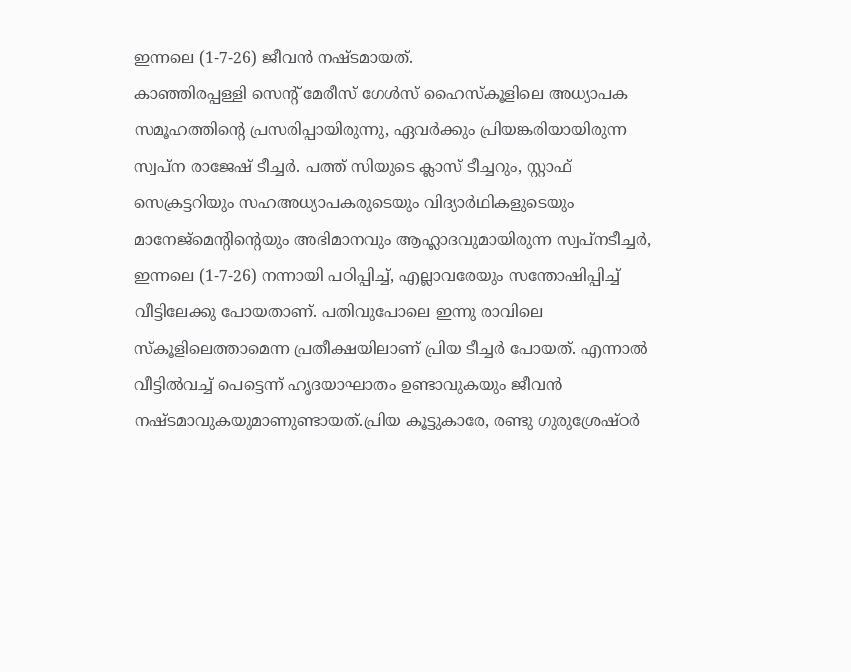ഇന്നലെ (1-7-26) ജീവൻ നഷ്ടമായത്.
കാഞ്ഞിരപ്പള്ളി സെന്റ് മേരീസ് ഗേൾസ് ഹൈസ്കൂളിലെ അധ്യാപക സമൂഹത്തിന്റെ പ്രസരിപ്പായിരുന്നു, ഏവർക്കും പ്രിയങ്കരിയായിരുന്ന സ്വപ്ന രാജേഷ് ടീച്ചർ. പത്ത് സിയുടെ ക്ലാസ് ടീച്ചറും, സ്റ്റാഫ് സെക്രട്ടറിയും സഹഅധ്യാപകരുടെയും വിദ്യാർഥികളുടെയും മാനേജ്മെന്റിന്റെയും അഭിമാനവും ആഹ്ലാദവുമായിരുന്ന സ്വപ്നടീച്ചർ, ഇന്നലെ (1-7-26) നന്നായി പഠിപ്പിച്ച്, എല്ലാവരേയും സന്തോഷിപ്പിച്ച് വീട്ടിലേക്കു പോയതാണ്. പതിവുപോലെ ഇന്നു രാവിലെ സ്കൂളിലെത്താമെന്ന പ്രതീക്ഷയിലാണ് പ്രിയ ടീച്ചർ പോയത്. എന്നാൽ വീട്ടിൽവച്ച് പെട്ടെന്ന് ഹൃദയാഘാതം ഉണ്ടാവുകയും ജീവൻ നഷ്ടമാവുകയുമാണുണ്ടായത്.പ്രിയ കൂട്ടുകാരേ, രണ്ടു ഗുരുശ്രേഷ്ഠർ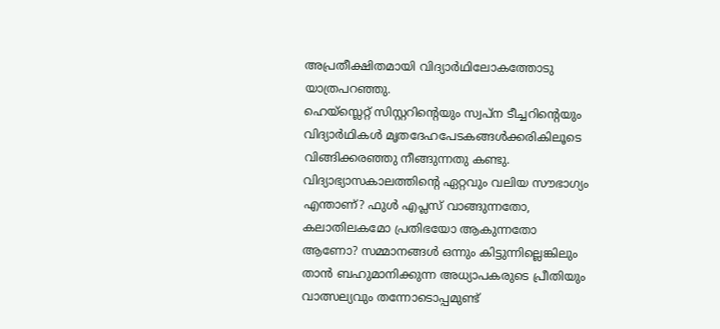അപ്രതീക്ഷിതമായി വിദ്യാർഥിലോകത്തോടു യാത്രപറഞ്ഞു.
ഹെയ്സ്ലെറ്റ് സിസ്റ്ററിന്റെയും സ്വപ്ന ടീച്ചറിന്റെയും വിദ്യാർഥികൾ മൃതദേഹപേടകങ്ങൾക്കരികിലൂടെ വിങ്ങിക്കരഞ്ഞു നീങ്ങുന്നതു കണ്ടു. വിദ്യാഭ്യാസകാലത്തിന്റെ ഏറ്റവും വലിയ സൗഭാഗ്യം എന്താണ്? ഫുൾ എപ്ലസ് വാങ്ങുന്നതോ, കലാതിലകമോ പ്രതിഭയോ ആകുന്നതോ ആണോ? സമ്മാനങ്ങൾ ഒന്നും കിട്ടുന്നില്ലെങ്കിലും താൻ ബഹുമാനിക്കുന്ന അധ്യാപകരുടെ പ്രീതിയും വാത്സല്യവും തന്നോടൊപ്പമുണ്ട്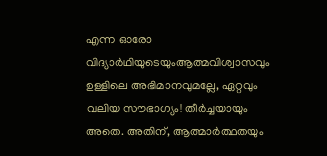എന്ന ഓരോ വിദ്യാർഥിയുടെയുംആത്മവിശ്വാസവും ഉള്ളിലെ അഭിമാനവുമല്ലേ, ഏറ്റവും വലിയ സൗഭാഗ്യം! തീർച്ചയായും അതെ. അതിന്, ആത്മാർത്ഥതയും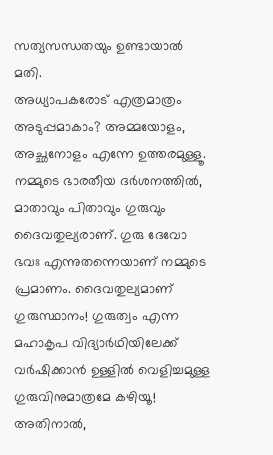സത്യസന്ധതയും ഉണ്ടായാൽ മതി.
അധ്യാപകരോട് എത്രമാത്രം അടുപ്പമാകാം? അമ്മയോളം, അച്ഛനോളം എന്നേ ഉത്തരമുള്ളൂ. നമ്മുടെ ഭാരതീയ ദർശനത്തിൽ, മാതാവും പിതാവും ഗുരുവും ദൈവതുല്യരാണ്. ഗുരു ദേവോ ഭവഃ എന്നുതന്നെയാണ് നമ്മുടെ പ്രമാണം. ദൈവതുല്യമാണ് ഗുരുസ്ഥാനം! ഗുരുത്വം എന്ന മഹാകൃപ വിദ്യാർഥിയിലേക്ക് വർഷിക്കാൻ ഉള്ളിൽ വെളിച്ചമുള്ള ഗുരുവിനുമാത്രമേ കഴിയൂ! അതിനാൽ,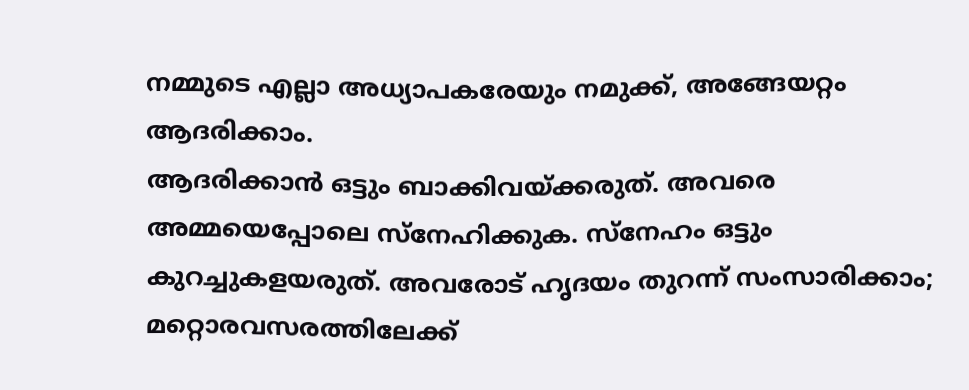നമ്മുടെ എല്ലാ അധ്യാപകരേയും നമുക്ക്, അങ്ങേയറ്റം ആദരിക്കാം.
ആദരിക്കാൻ ഒട്ടും ബാക്കിവയ്ക്കരുത്. അവരെ അമ്മയെപ്പോലെ സ്നേഹിക്കുക. സ്നേഹം ഒട്ടും കുറച്ചുകളയരുത്. അവരോട് ഹൃദയം തുറന്ന് സംസാരിക്കാം; മറ്റൊരവസരത്തിലേക്ക്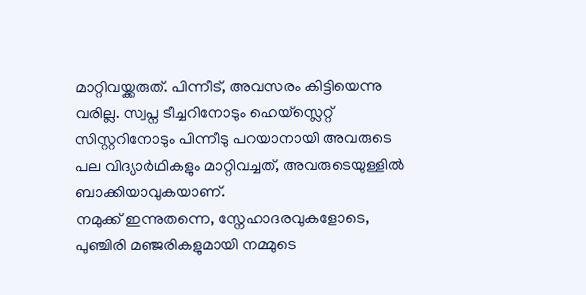മാറ്റിവയ്ക്കരുത്. പിന്നീട്, അവസരം കിട്ടിയെന്നു വരില്ല. സ്വപ്ന ടീച്ചറിനോടും ഹെയ്സ്ലെറ്റ് സിസ്റ്ററിനോടും പിന്നീടു പറയാനായി അവരുടെ പല വിദ്യാർഥികളും മാറ്റിവച്ചത്, അവരുടെയുള്ളിൽ ബാക്കിയാവുകയാണ്.
നമുക്ക് ഇന്നുതന്നെ, സ്നേഹാദരവുകളോടെ, പുഞ്ചിരി മഞ്ജരികളുമായി നമ്മുടെ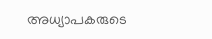അധ്യാപകരുടെ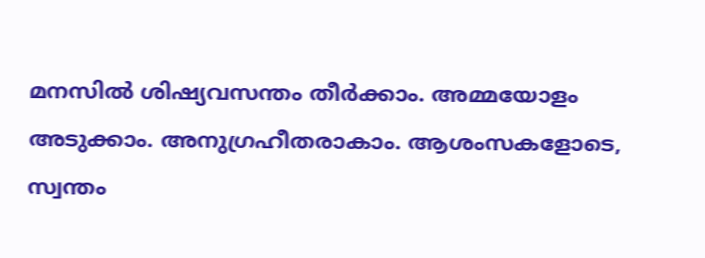മനസിൽ ശിഷ്യവസന്തം തീർക്കാം. അമ്മയോളം അടുക്കാം. അനുഗ്രഹീതരാകാം. ആശംസകളോടെ, സ്വന്തം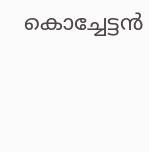കൊച്ചേട്ടൻ